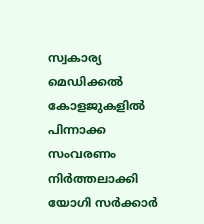സ്വകാര്യ മെഡിക്കല്‍ കോളജുകളില്‍ പിന്നാക്ക സംവരണം നിര്‍ത്തലാക്കി യോഗി സര്‍ക്കാര്‍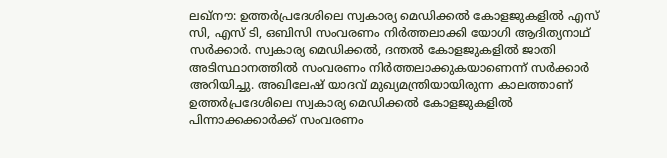ലഖ്നൗ: ഉത്തര്‍പ്രദേശിലെ സ്വകാര്യ മെഡിക്കല്‍ കോളജുകളില്‍ എസ് സി, എസ് ടി, ഒബിസി സംവരണം നിര്‍ത്തലാക്കി യോഗി ആദിത്യനാഥ് സര്‍ക്കാര്‍. സ്വകാര്യ മെഡിക്കല്‍, ദന്തല്‍ കോളജുകളില്‍ ജാതി അടിസ്ഥാനത്തില്‍ സംവരണം നിര്‍ത്തലാക്കുകയാണെന്ന് സര്‍ക്കാര്‍ അറിയിച്ചു. അഖിലേഷ് യാദവ് മുഖ്യമന്ത്രിയായിരുന്ന കാലത്താണ് ഉത്തര്‍പ്രദേശിലെ സ്വകാര്യ മെഡിക്കല്‍ കോളജുകളില്‍ പിന്നാക്കക്കാര്‍ക്ക് സംവരണം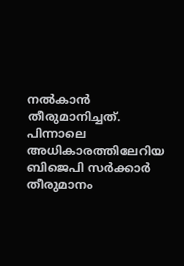നല്‍കാന്‍ തീരുമാനിച്ചത്. പിന്നാലെ അധികാരത്തിലേറിയ ബിജെപി സര്‍ക്കാര്‍ തീരുമാനം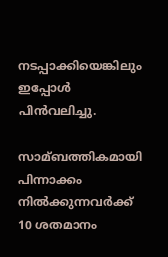നടപ്പാക്കിയെങ്കിലും ഇപ്പോള്‍ പിന്‍വലിച്ചു.

സാമ്ബത്തികമായി പിന്നാക്കം നില്‍ക്കുന്നവര്‍ക്ക് 10 ശതമാനം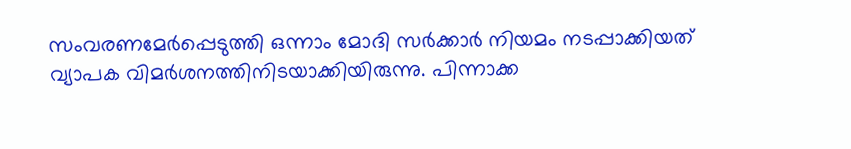സംവരണമേര്‍പ്പെടുത്തി ഒന്നാം മോദി സര്‍ക്കാര്‍ നിയമം നടപ്പാക്കിയത് വ്യാപക വിമര്‍ശനത്തിനിടയാക്കിയിരുന്നു. പിന്നാക്ക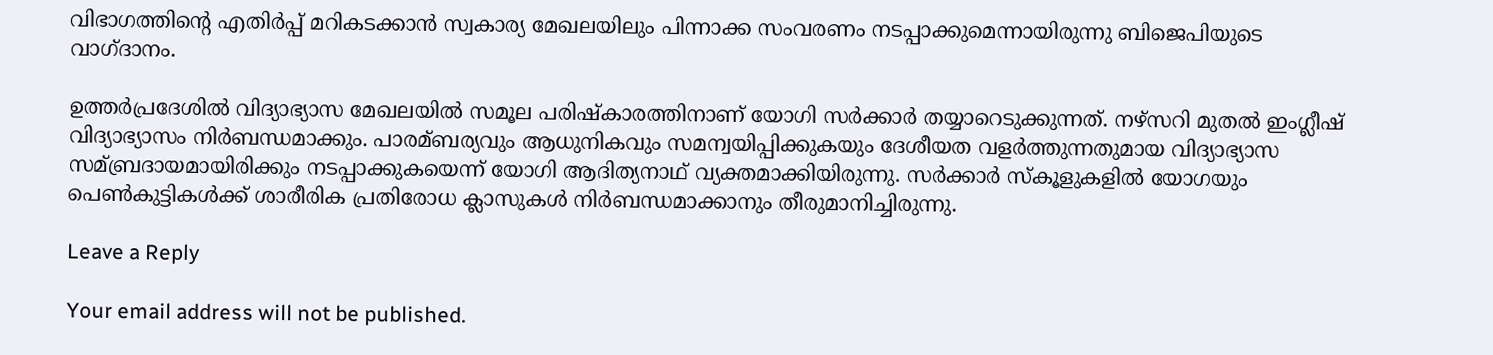വിഭാഗത്തിന്‍റെ എതിര്‍പ്പ് മറികടക്കാന്‍ സ്വകാര്യ മേഖലയിലും പിന്നാക്ക സംവരണം നടപ്പാക്കുമെന്നായിരുന്നു ബിജെപിയുടെ വാഗ്ദാനം.

ഉത്തര്‍പ്രദേശില്‍ വിദ്യാഭ്യാസ മേഖലയില്‍ സമൂല പരിഷ്കാരത്തിനാണ് യോഗി സര്‍ക്കാര്‍ തയ്യാറെടുക്കുന്നത്. നഴ്സറി മുതല്‍ ഇംഗ്ലീഷ് വിദ്യാഭ്യാസം നിര്‍ബന്ധമാക്കും. പാരമ്ബര്യവും ആധുനികവും സമന്വയിപ്പിക്കുകയും ദേശീയത വളര്‍ത്തുന്നതുമായ വിദ്യാഭ്യാസ സമ്ബ്രദായമായിരിക്കും നടപ്പാക്കുകയെന്ന് യോഗി ആദിത്യനാഥ് വ്യക്തമാക്കിയിരുന്നു. സര്‍ക്കാര്‍ സ്കൂളുകളില്‍ യോഗയും പെണ്‍കുട്ടികള്‍ക്ക് ശാരീരിക പ്രതിരോധ ക്ലാസുകള്‍ നിര്‍ബന്ധമാക്കാനും തീരുമാനിച്ചിരുന്നു.

Leave a Reply

Your email address will not be published.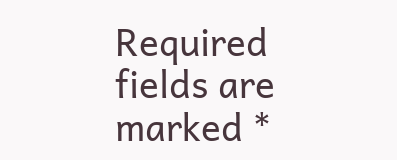Required fields are marked *